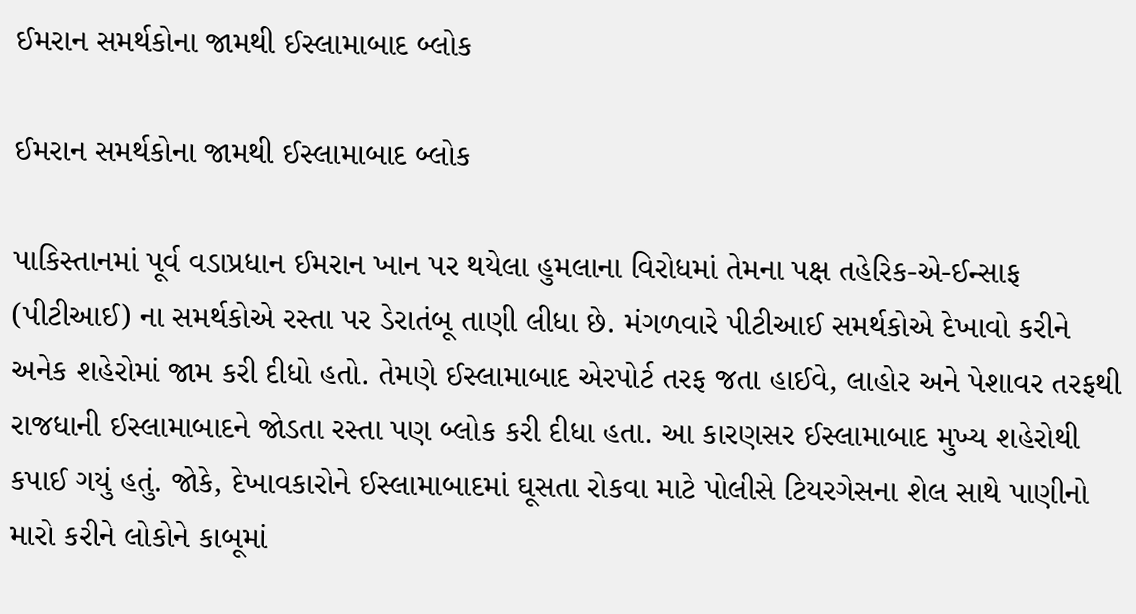ઈમરાન સમર્થકોના જામથી ઈસ્લામાબાદ બ્લોક

ઈમરાન સમર્થકોના જામથી ઈસ્લામાબાદ બ્લોક

પાકિસ્તાનમાં પૂર્વ વડાપ્રધાન ઈમરાન ખાન પર થયેલા હુમલાના વિરોધમાં તેમના પક્ષ તહેરિક-એ-ઈન્સાફ (પીટીઆઈ) ના સમર્થકોએ રસ્તા પર ડેરાતંબૂ તાણી લીધા છે. મંગળવારે પીટીઆઈ સમર્થકોએ દેખાવો કરીને અનેક શહેરોમાં જામ કરી દીધો હતો. તેમણે ઈસ્લામાબાદ એરપોર્ટ તરફ જતા હાઈવે, લાહોર અને પેશાવર તરફથી રાજધાની ઈસ્લામાબાદને જોડતા રસ્તા પણ બ્લોક કરી દીધા હતા. આ કારણસર ઈસ્લામાબાદ મુખ્ય શહેરોથી કપાઈ ગયું હતું. જોકે, દેખાવકારોને ઈસ્લામાબાદમાં ઘૂસતા રોકવા માટે પોલીસે ટિયરગેસના શેલ સાથે પાણીનો મારો કરીને લોકોને કાબૂમાં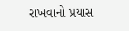રાખવાનો પ્રયાસ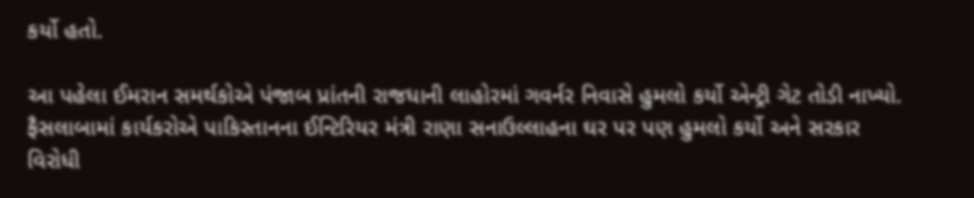કર્યો હતો.

આ પહેલા ઈમરાન સમર્થકોએ પંજાબ પ્રાંતની રાજધાની લાહોરમાં ગવર્નર નિવાસે હુમલો કર્યો એન્ટ્રી ગેટ તોડી નાખ્યો. ફૈસલાબામાં કાર્યકરોએ પાકિસ્તાનના ઈન્ટિરિયર મંત્રી રાણા સનાઉલ્લાહના ઘર પર પણ હુમલો કર્યો અને સરકાર વિરોધી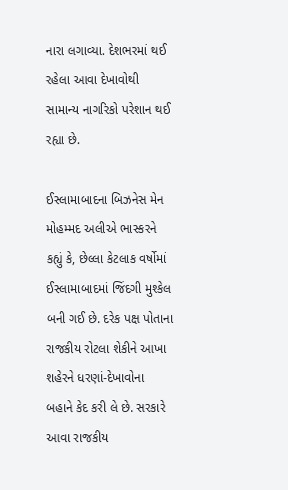નારા લગાવ્યા. દેશભરમાં થઈ રહેલા આવા દેખાવોથી સામાન્ય નાગરિકો પરેશાન થઈ રહ્યા છે.

ઈસ્લામાબાદના બિઝનેસ મેન મોહમ્મદ અલીએ ભાસ્કરને કહ્યું કે, છેલ્લા કેટલાક વર્ષોમાં ઈસ્લામાબાદમાં જિંદગી મુશ્કેલ બની ગઈ છે. દરેક પક્ષ પોતાના રાજકીય રોટલા શેકીને આખા શહેરને ધરણાં-દેખાવોના બહાને કેદ કરી લે છે. સરકારે આવા રાજકીય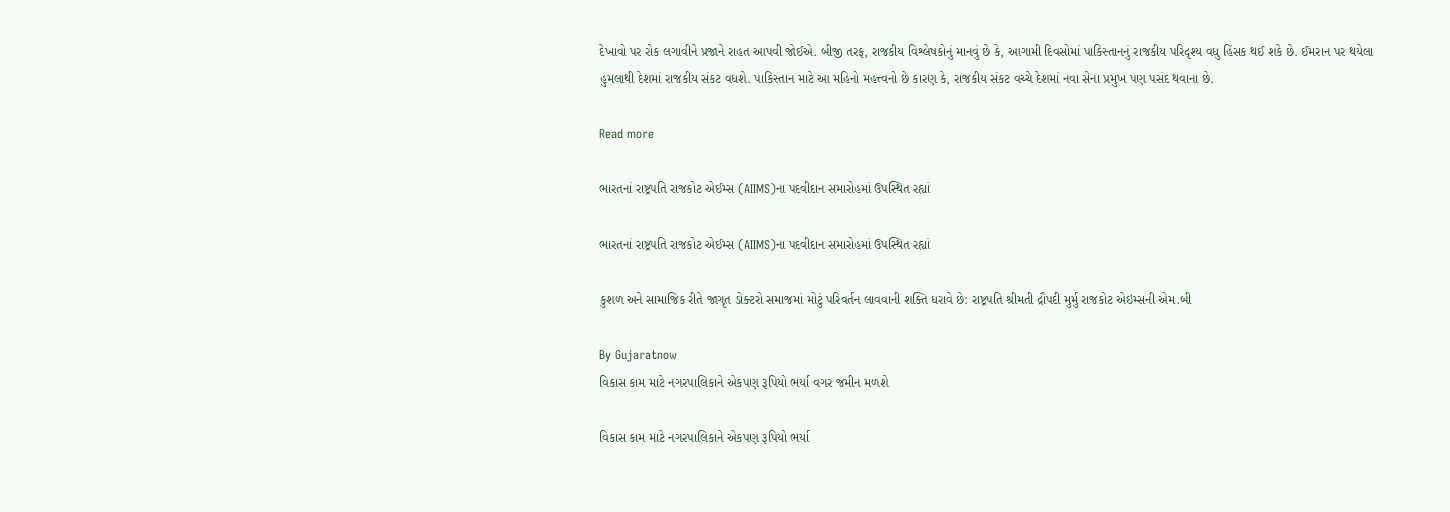દેખાવો પર રોક લગાવીને પ્રજાને રાહત આપવી જોઈએ. બીજી તરફ, રાજકીય વિશ્લેષકોનું માનવું છે કે, આગામી દિવસોમાં પાકિસ્તાનનું રાજકીય પરિદૃશ્ય વધુ હિંસક થઈ શકે છે. ઈમરાન પર થયેલા હુમલાથી દેશમાં રાજકીય સંકટ વધશે. પાકિસ્તાન માટે આ મહિનો મહત્ત્વનો છે કારણ કે, રાજકીય સંકટ વચ્ચે દેશમાં નવા સેના પ્રમુખ પણ પસંદ થવાના છે.

Read more

ભારતનાં રાષ્ટ્રપતિ રાજકોટ એઈમ્સ (AIIMS)ના પદવીદાન સમારોહમાં ઉપસ્થિત રહ્યાં

ભારતનાં રાષ્ટ્રપતિ રાજકોટ એઈમ્સ (AIIMS)ના પદવીદાન સમારોહમાં ઉપસ્થિત રહ્યાં

કુશળ અને સામાજિક રીતે જાગૃત ડોક્ટરો સમાજમાં મોટું પરિવર્તન લાવવાની શક્તિ ધરાવે છે: રાષ્ટ્રપતિ શ્રીમતી દ્રૌપદી મુર્મુ રાજકોટ એઇમ્સની એમ.બી

By Gujaratnow
વિકાસ કામ માટે નગરપાલિકાને એકપણ રૂપિયો ભર્યા વગર જમીન મળશે

વિકાસ કામ માટે નગરપાલિકાને એકપણ રૂપિયો ભર્યા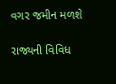વગર જમીન મળશે

રાજ્યની વિવિધ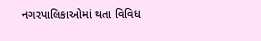નગરપાલિકાઓમાં થતા વિવિધ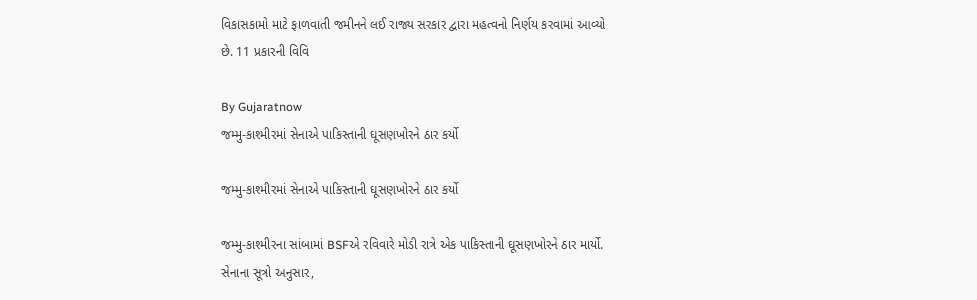વિકાસકામો માટે ફાળવાતી જમીનને લઈ રાજ્ય સરકાર દ્વારા મહત્વનો નિર્ણય કરવામાં આવ્યો છે. 11 પ્રકારની વિવિ

By Gujaratnow
જમ્મુ-કાશ્મીરમાં સેનાએ પાકિસ્તાની ઘૂસણખોરને ઠાર કર્યો

જમ્મુ-કાશ્મીરમાં સેનાએ પાકિસ્તાની ઘૂસણખોરને ઠાર કર્યો

જમ્મુ-કાશ્મીરના સાંબામાં BSFએ રવિવારે મોડી રાત્રે એક પાકિસ્તાની ઘૂસણખોરને ઠાર માર્યો. સેનાના સૂત્રો અનુસાર,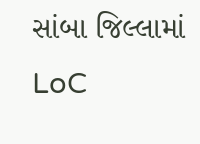સાંબા જિલ્લામાં LoC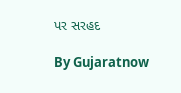પર સરહદ

By Gujaratnow